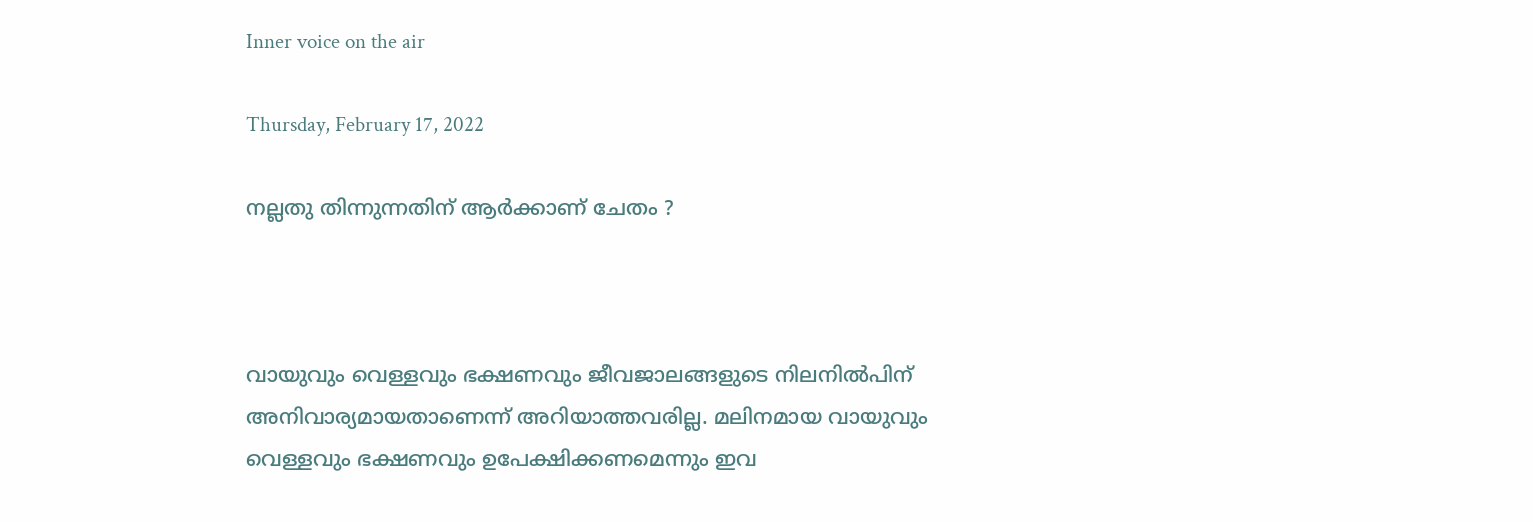Inner voice on the air

Thursday, February 17, 2022

നല്ലതു തിന്നുന്നതിന് ആർക്കാണ് ചേതം ?



വായുവും വെള്ളവും ഭക്ഷണവും ജീവജാലങ്ങളുടെ നിലനിൽപിന് അനിവാര്യമായതാണെന്ന് അറിയാത്തവരില്ല. മലിനമായ വായുവും വെള്ളവും ഭക്ഷണവും ഉപേക്ഷിക്കണമെന്നും ഇവ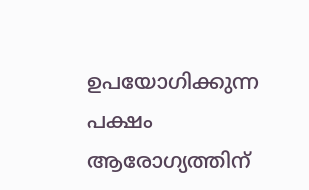ഉപയോഗിക്കുന്ന പക്ഷം ആരോഗ്യത്തിന്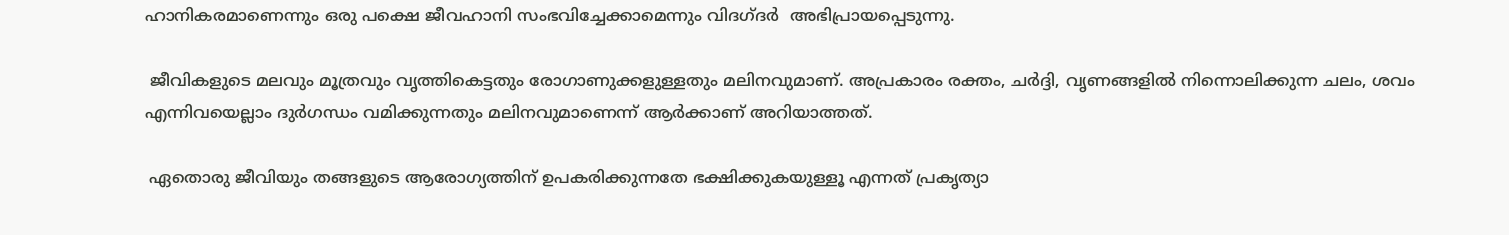ഹാനികരമാണെന്നും ഒരു പക്ഷെ ജീവഹാനി സംഭവിച്ചേക്കാമെന്നും വിദഗ്ദർ  അഭിപ്രായപ്പെടുന്നു.

 ജീവികളുടെ മലവും മൂത്രവും വൃത്തികെട്ടതും രോഗാണുക്കളുള്ളതും മലിനവുമാണ്. അപ്രകാരം രക്തം, ചർദ്ദി, വൃണങ്ങളിൽ നിന്നൊലിക്കുന്ന ചലം, ശവം എന്നിവയെല്ലാം ദുർഗന്ധം വമിക്കുന്നതും മലിനവുമാണെന്ന് ആർക്കാണ് അറിയാത്തത്.

 ഏതൊരു ജീവിയും തങ്ങളുടെ ആരോഗ്യത്തിന് ഉപകരിക്കുന്നതേ ഭക്ഷിക്കുകയുള്ളൂ എന്നത് പ്രകൃത്യാ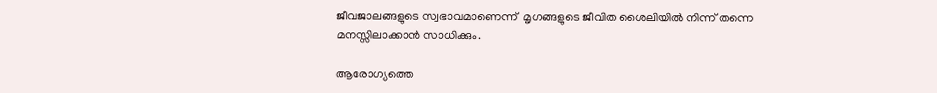ജീവജാലങ്ങളുടെ സ്വഭാവമാണെന്ന്  മൃഗങ്ങളുടെ ജീവിത ശൈലിയിൽ നിന്ന് തന്നെ മനസ്സിലാക്കാൻ സാധിക്കും.

ആരോഗ്യത്തെ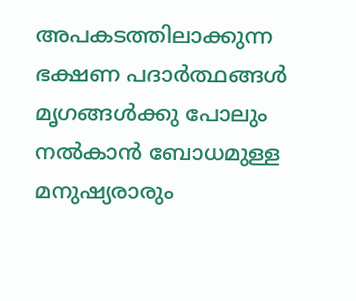അപകടത്തിലാക്കുന്ന ഭക്ഷണ പദാർത്ഥങ്ങൾ മൃഗങ്ങൾക്കു പോലും നൽകാൻ ബോധമുള്ള മനുഷ്യരാരും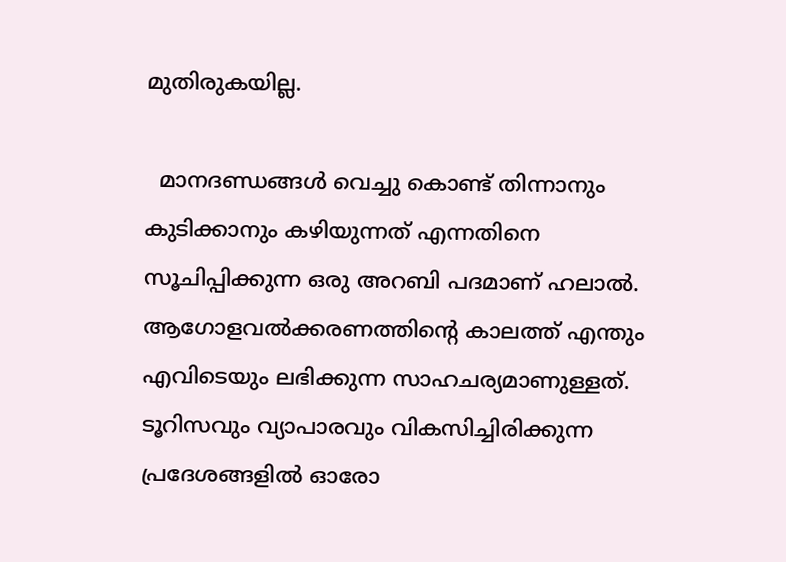മുതിരുകയില്ല.

  മാനദണ്ഡങ്ങൾ വെച്ചു കൊണ്ട് തിന്നാനും കുടിക്കാനും കഴിയുന്നത് എന്നതിനെ സൂചിപ്പിക്കുന്ന ഒരു അറബി പദമാണ് ഹലാൽ. ആഗോളവൽക്കരണത്തിൻ്റെ കാലത്ത് എന്തും എവിടെയും ലഭിക്കുന്ന സാഹചര്യമാണുള്ളത്. ടൂറിസവും വ്യാപാരവും വികസിച്ചിരിക്കുന്ന പ്രദേശങ്ങളിൽ ഓരോ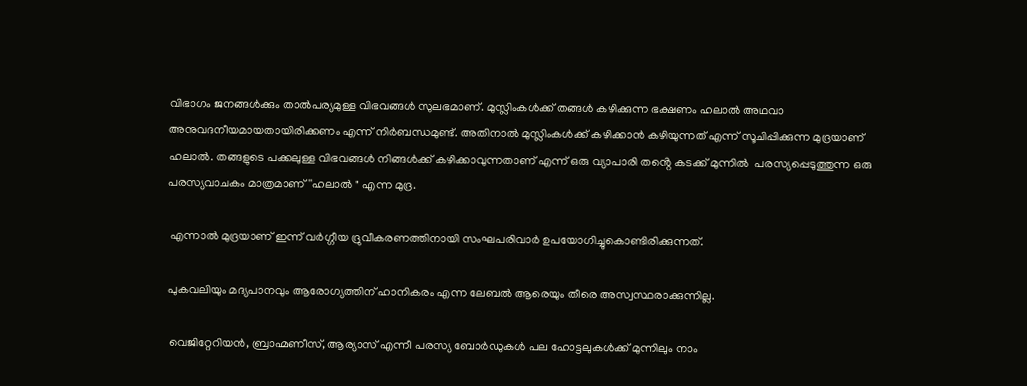വിഭാഗം ജനങ്ങൾക്കും താൽപര്യമുള്ള വിഭവങ്ങൾ സുലഭമാണ്. മുസ്ലിംകൾക്ക് തങ്ങൾ കഴിക്കുന്ന ഭക്ഷണം ഹലാൽ അഥവാ അനുവദനീയമായതായിരിക്കണം എന്ന് നിർബന്ധമുണ്ട്. അതിനാൽ മുസ്ലിംകൾക്ക് കഴിക്കാൻ കഴിയുന്നത് എന്ന് സൂചിപ്പിക്കുന്ന മുദ്രയാണ് ഹലാൽ. തങ്ങളുടെ പക്കലുള്ള വിഭവങ്ങൾ നിങ്ങൾക്ക് കഴിക്കാവുന്നതാണ് എന്ന് ഒരു വ്യാപാരി തൻ്റെ കടക്ക് മുന്നിൽ  പരസ്യപ്പെടുത്തുന്ന ഒരു പരസ്യവാചകം മാത്രമാണ് ''ഹലാൽ " എന്ന മുദ്ര.

 എന്നാൽ മുദ്രയാണ് ഇന്ന് വർഗ്ഗീയ ദ്രുവീകരണത്തിനായി സംഘപരിവാർ ഉപയോഗിച്ചുകൊണ്ടിരിക്കുന്നത്.

പുകവലിയും മദ്യപാനവും ആരോഗ്യത്തിന് ഹാനികരം എന്ന ലേബൽ ആരെയും തീരെ അസ്വസ്ഥരാക്കുന്നില്ല.

 വെജിറ്റേറിയൻ, ബ്രാഹ്മണീസ്, ആര്യാസ് എന്നീ പരസ്യ ബോർഡുകൾ പല ഹോട്ടലുകൾക്ക് മുന്നിലും നാം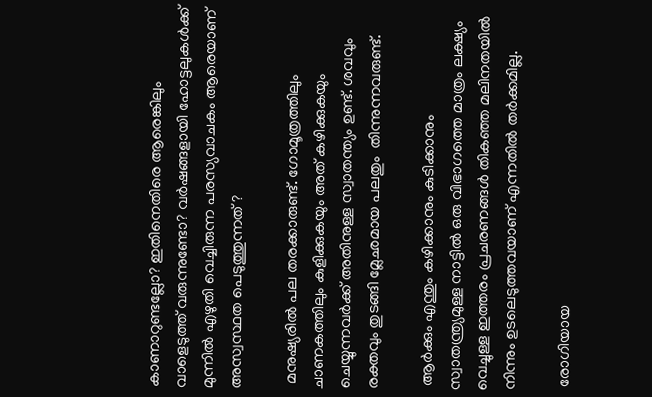കാണാറുണ്ടല്ലോ? ഇതിനെതിരെ ആരെങ്കിലും വാളെടുത്ത് വരുന്നുണ്ടോ? വർഷങ്ങളായി ഹോട്ടലുകൾക്ക് മുന്നിൽ എഴുതി വെച്ചിരുന്ന പരസ്യവാചകം ആരെയാണ് അസ്വസ്ഥത പെടുത്തുന്നത് ?

 മനുഷ്യരിൽ പല തരക്കാരുണ്ട്. ഗോമൂത്രത്തിലും ചാണകത്തിലും കുളിക്കുകയും അത് കഴിക്കുകയും ചെയ്യുന്നവർക്ക് അതിനുള്ള സ്വാതന്ത്യം ഉണ്ട്. ശവവും രക്തവും തുടങ്ങി മ്ലേഛമായ പലതും  തിന്നുന്നവരുണ്ട്.

 ആർക്കും എന്തും കഴിക്കാനും കുടിക്കാനും സ്വാതന്ത്ര്യമുള്ള നാട്ടിൽ ഒരു വിഭാഗത്തെ മാത്രം ലക്ഷ്യം വെച്ചുള്ള ഇത്തരം പ്രചരണങ്ങൾ തികഞ്ഞ മലിനതയിൽ നിന്നും ഉടലെടുത്തവയാണ് എന്നതിൽ തർക്കമില്ല.

 രോഗിയായ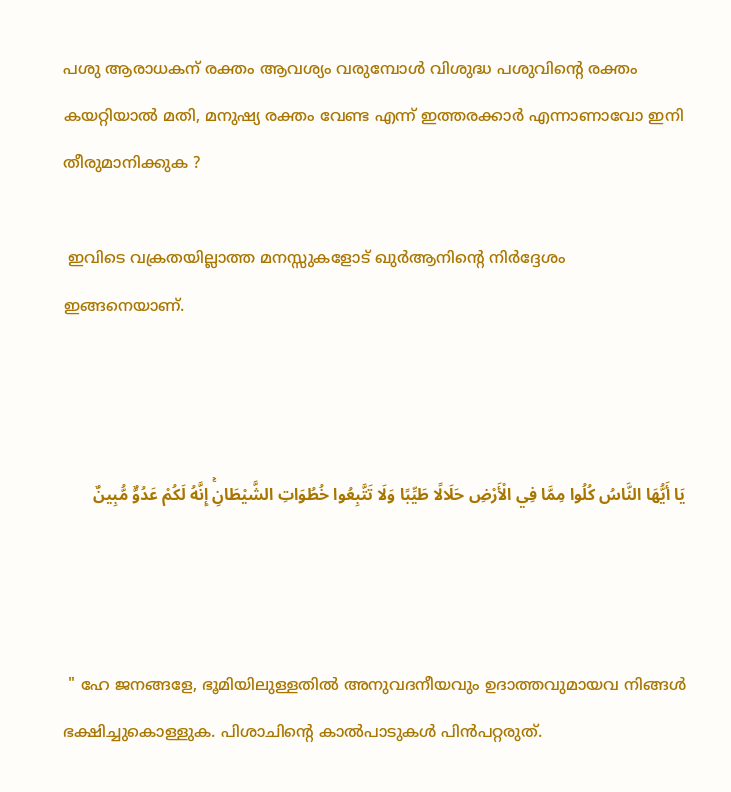പശു ആരാധകന് രക്തം ആവശ്യം വരുമ്പോൾ വിശുദ്ധ പശുവിൻ്റെ രക്തം കയറ്റിയാൽ മതി, മനുഷ്യ രക്തം വേണ്ട എന്ന് ഇത്തരക്കാർ എന്നാണാവോ ഇനി തീരുമാനിക്കുക ?

 ഇവിടെ വക്രതയില്ലാത്ത മനസ്സുകളോട് ഖുർആനിൻ്റെ നിർദ്ദേശം ഇങ്ങനെയാണ്.



يَا أَيُّهَا النَّاسُ كُلُوا مِمَّا فِي الْأَرْضِ حَلَالًا طَيِّبًا وَلَا تَتَّبِعُوا خُطُوَاتِ الشَّيْطَانِۚ إِنَّهُ لَكُمْ عَدُوٌّ مُّبِينٌ



 " ഹേ ജനങ്ങളേ, ഭൂമിയിലുള്ളതില്‍ അനുവദനീയവും ഉദാത്തവുമായവ നിങ്ങള്‍ ഭക്ഷിച്ചുകൊള്ളുക. പിശാചിന്റെ കാല്‍പാടുകള്‍ പിന്‍പറ്റരുത്.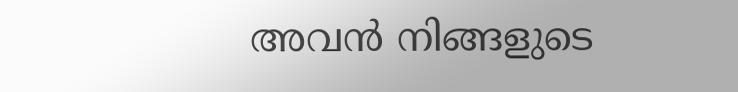അവന്‍ നിങ്ങളുടെ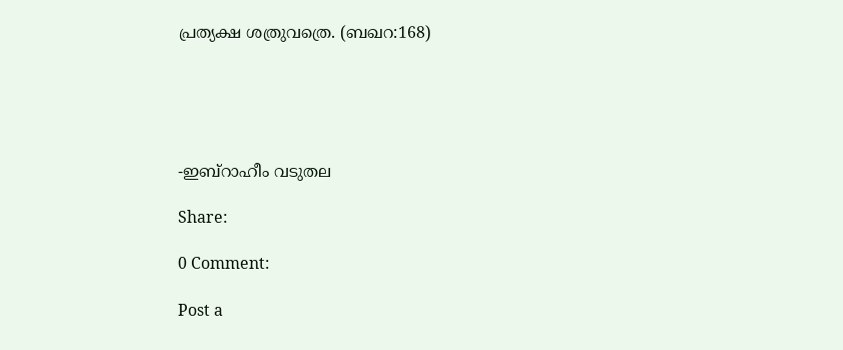പ്രത്യക്ഷ ശത്രുവത്രെ. (ബഖറ:168)





-ഇബ്റാഹീം വടുതല

Share:

0 Comment:

Post a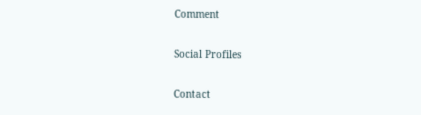Comment

Social Profiles

Contact